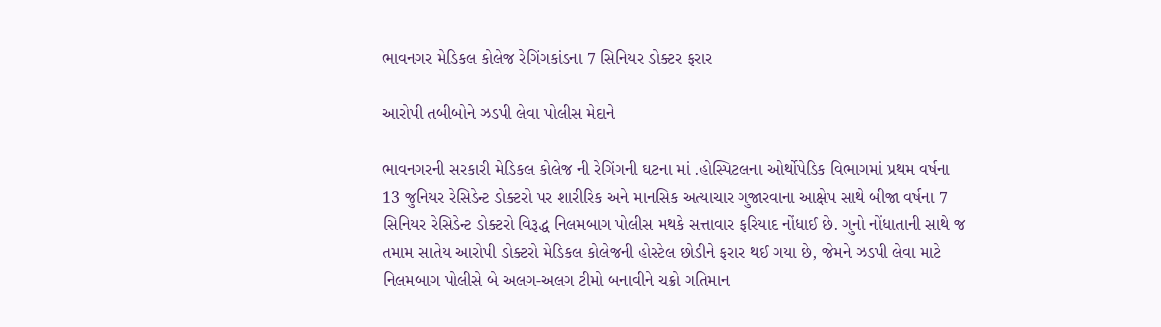ભાવનગર મેડિકલ કોલેજ રેગિંગકાંડના 7 સિનિયર ડોક્ટર ફરાર

આરોપી તબીબોને ઝડપી લેવા પોલીસ મેદાને

ભાવનગરની સરકારી મેડિકલ કોલેજ ની રેગિંગની ઘટના માં .હોસ્પિટલના ઓર્થોપેડિક વિભાગમાં પ્રથમ વર્ષના 13 જુનિયર રેસિડેન્ટ ડોક્ટરો પર શારીરિક અને માનસિક અત્યાચાર ગુજારવાના આક્ષેપ સાથે બીજા વર્ષના 7 સિનિયર રેસિડેન્ટ ડોક્ટરો વિરૂદ્ધ નિલમબાગ પોલીસ મથકે સત્તાવાર ફરિયાદ નોંધાઈ છે. ગુનો નોંધાતાની સાથે જ તમામ સાતેય આરોપી ડોક્ટરો મેડિકલ કોલેજની હોસ્ટેલ છોડીને ફરાર થઈ ગયા છે, જેમને ઝડપી લેવા માટે નિલમબાગ પોલીસે બે અલગ-અલગ ટીમો બનાવીને ચક્રો ગતિમાન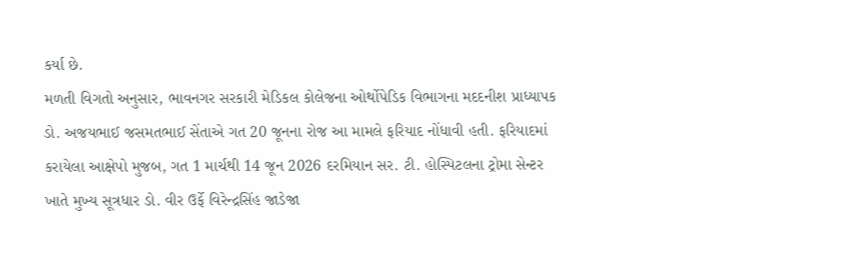કર્યા છે.
મળતી વિગતો અનુસાર, ભાવનગર સરકારી મેડિકલ કોલેજના ઓર્થોપેડિક વિભાગના મદદનીશ પ્રાધ્યાપક ડો. અજયભાઈ જસમતભાઈ સેંતાએ ગત 20 જૂનના રોજ આ મામલે ફરિયાદ નોંધાવી હતી. ફરિયાદમાં કરાયેલા આક્ષેપો મુજબ, ગત 1 માર્ચથી 14 જૂન 2026 દરમિયાન સર. ટી. હોસ્પિટલના ટ્રોમા સેન્ટર ખાતે મુખ્ય સૂત્રધાર ડો. વીર ઉર્ફે વિરેન્દ્રસિંહ જાડેજા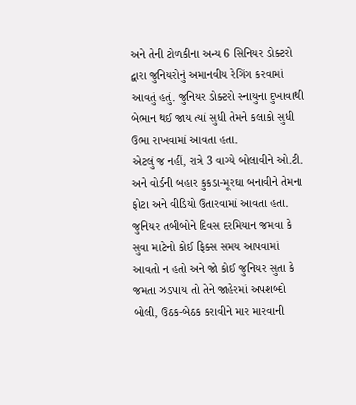અને તેની ટોળકીના અન્ય 6 સિનિયર ડોક્ટરો દ્વારા જુનિયરોનું અમાનવીય રેગિંગ કરવામાં આવતું હતું. જુનિયર ડોક્ટરો સ્નાયુના દુખાવાથી બેભાન થઈ જાય ત્યાં સુધી તેમને કલાકો સુધી ઉભા રાખવામાં આવતા હતા.
એટલું જ નહીં, રાત્રે 3 વાગ્યે બોલાવીને ઓ.ટી. અને વોર્ડની બહાર કુકડા-મૂરઘા બનાવીને તેમના ફોટા અને વીડિયો ઉતારવામાં આવતા હતા.
જુનિયર તબીબોને દિવસ દરમિયાન જમવા કે સુવા માટેનો કોઈ ફિક્સ સમય આપવામાં આવતો ન હતો અને જો કોઈ જુનિયર સુતા કે જમતા ઝડપાય તો તેને જાહેરમાં અપશબ્દો બોલી, ઉઠક-બેઠક કરાવીને માર મારવાની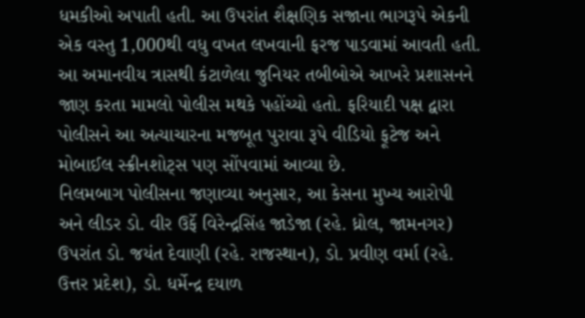ધમકીઓ અપાતી હતી. આ ઉપરાંત શૈક્ષણિક સજાના ભાગરૂપે એકની એક વસ્તુ 1,000થી વધુ વખત લખવાની ફરજ પાડવામાં આવતી હતી. આ અમાનવીય ત્રાસથી કંટાળેલા જુનિયર તબીબોએ આખરે પ્રશાસનને જાણ કરતા મામલો પોલીસ મથકે પહોંચ્યો હતો. ફરિયાદી પક્ષ દ્વારા પોલીસને આ અત્યાચારના મજબૂત પુરાવા રૂપે વીડિયો ફૂટેજ અને મોબાઈલ સ્ક્રીનશોટ્સ પણ સોંપવામાં આવ્યા છે.
નિલમબાગ પોલીસના જણાવ્યા અનુસાર, આ કેસના મુખ્ય આરોપી અને લીડર ડો. વીર ઉર્ફે વિરેન્દ્રસિંહ જાડેજા (રહે. ધ્રોલ, જામનગર) ઉપરાંત ડો. જયંત દેવાણી (રહે. રાજસ્થાન), ડો. પ્રવીણ વર્મા (રહે. ઉત્તર પ્રદેશ), ડો. ધર્મેન્દ્ર દયાળ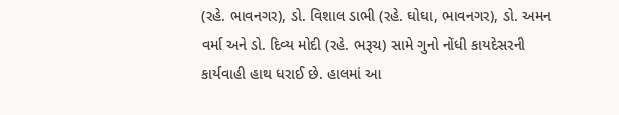(રહે. ભાવનગર), ડો. વિશાલ ડાભી (રહે. ઘોઘા, ભાવનગર), ડો. અમન વર્મા અને ડો. દિવ્ય મોદી (રહે. ભરૂચ) સામે ગુનો નોંધી કાયદેસરની કાર્યવાહી હાથ ધરાઈ છે. હાલમાં આ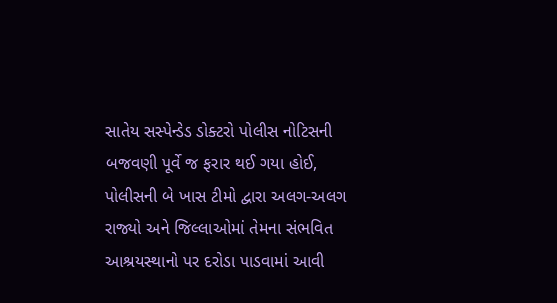સાતેય સસ્પેન્ડેડ ડોક્ટરો પોલીસ નોટિસની બજવણી પૂર્વે જ ફરાર થઈ ગયા હોઈ, પોલીસની બે ખાસ ટીમો દ્વારા અલગ-અલગ રાજ્યો અને જિલ્લાઓમાં તેમના સંભવિત આશ્રયસ્થાનો પર દરોડા પાડવામાં આવી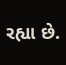રહ્યા છે.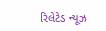રિલેટેડ ન્યૂઝ